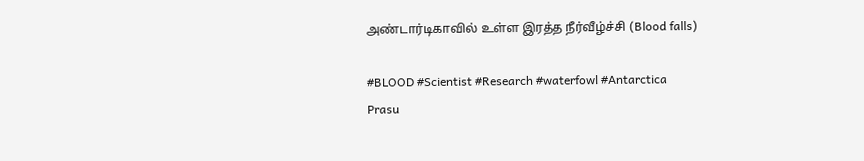அண்டார்டிகாவில் உள்ள இரத்த நீர்வீழ்ச்சி (Blood falls)

#BLOOD #Scientist #Research #waterfowl #Antarctica
Prasu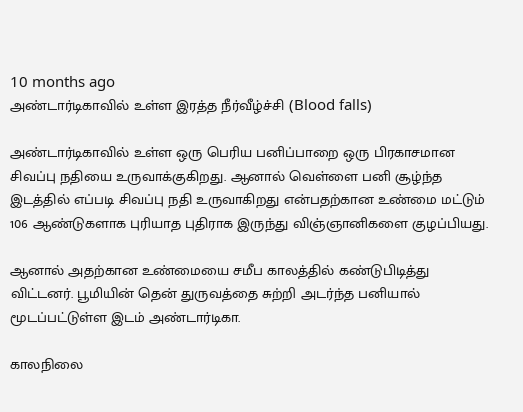10 months ago
அண்டார்டிகாவில் உள்ள இரத்த நீர்வீழ்ச்சி (Blood falls)

அண்டார்டிகாவில் உள்ள ஒரு பெரிய பனிப்பாறை ஒரு பிரகாசமான சிவப்பு நதியை உருவாக்குகிறது. ஆனால் வெள்ளை பனி சூழ்ந்த இடத்தில் எப்படி சிவப்பு நதி உருவாகிறது என்பதற்கான உண்மை மட்டும் 106 ஆண்டுகளாக புரியாத புதிராக இருந்து விஞ்ஞானிகளை குழப்பியது.

ஆனால் அதற்கான உண்மையை சமீப காலத்தில் கண்டுபிடித்து விட்டனர். பூமியின் தென் துருவத்தை சுற்றி அடர்ந்த பனியால் மூடப்பட்டுள்ள இடம் அண்டார்டிகா.

காலநிலை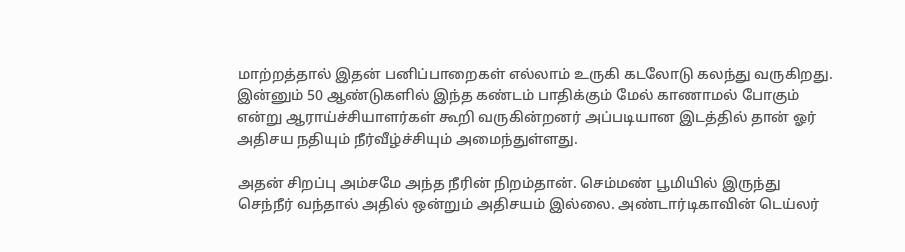மாற்றத்தால் இதன் பனிப்பாறைகள் எல்லாம் உருகி கடலோடு கலந்து வருகிறது. இன்னும் 50 ஆண்டுகளில் இந்த கண்டம் பாதிக்கும் மேல் காணாமல் போகும் என்று ஆராய்ச்சியாளர்கள் கூறி வருகின்றனர் அப்படியான இடத்தில் தான் ஓர் அதிசய நதியும் நீர்வீழ்ச்சியும் அமைந்துள்ளது.

அதன் சிறப்பு அம்சமே அந்த நீரின் நிறம்தான். செம்மண் பூமியில் இருந்து செந்நீர் வந்தால் அதில் ஒன்றும் அதிசயம் இல்லை. அண்டார்டிகாவின் டெய்லர்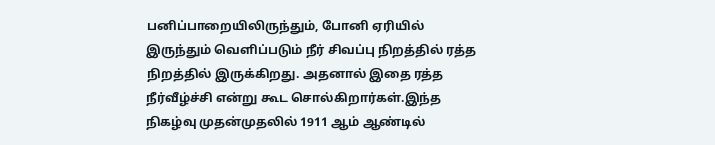பனிப்பாறையிலிருந்தும், போனி ஏரியில் இருந்தும் வெளிப்படும் நீர் சிவப்பு நிறத்தில் ரத்த நிறத்தில் இருக்கிறது. அதனால் இதை ரத்த நீர்வீழ்ச்சி என்று கூட சொல்கிறார்கள்.இந்த நிகழ்வு முதன்முதலில் 1911 ஆம் ஆண்டில்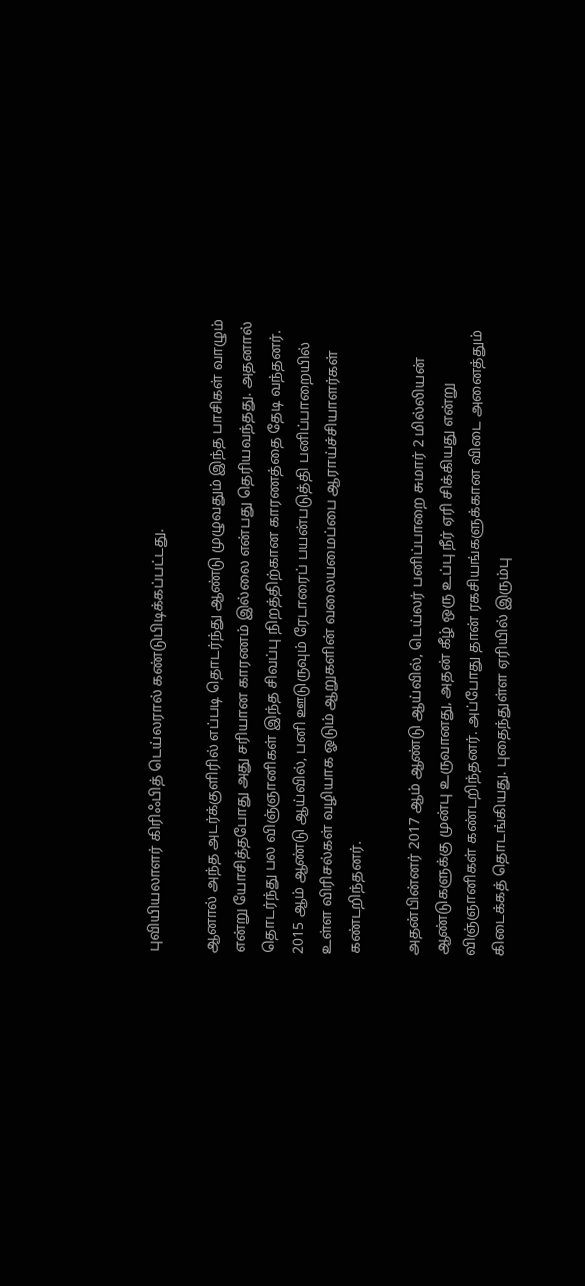புவியியலாளர் கிரிஃபித் டெய்லரால் கண்டுபிடிக்கப்பட்டது.

ஆனால் அந்த அடர்க்குளிரில் எப்படி தொடர்ந்து ஆண்டு முழுவதும் இந்த பாசிகள் வாழும் என்று யோசித்தபோது அது சரியான காரணம் இல்லை என்பது தெரியவந்தது. அதனால் தொடர்ந்து பல விஞ்ஞானிகள் இந்த சிவப்பு நிறத்திற்கான காரணத்தை தேடி வந்தனர். 2015 ஆம் ஆண்டு ஆய்வில், பனி ஊடுருவும் ரேடாரைப் பயன்படுத்தி பனிப்பாறையில் உள்ள விரிசல்கள் வழியாக ஓடும் ஆறுகளின் வலையமைப்பை ஆராய்ச்சியாளர்கள் கண்டறிந்தனர்.

அதன்பின்னர் 2017 ஆம் ஆண்டு ஆய்வில், டெய்லர் பனிப்பாறை சுமார் 2 மில்லியன் ஆண்டுகளுக்கு முன்பு உருவானது, அதன் கீழ் ஒரு உப்பு நீர் ஏரி சிக்கியது என்று விஞ்ஞானிகள் கண்டறிந்தனர். அப்போது தான் ரகசியங்களுக்கான விடை அனைத்தும் கிடைக்கத் தொடங்கியது. புதைந்துள்ள ஏரியில் இரும்பு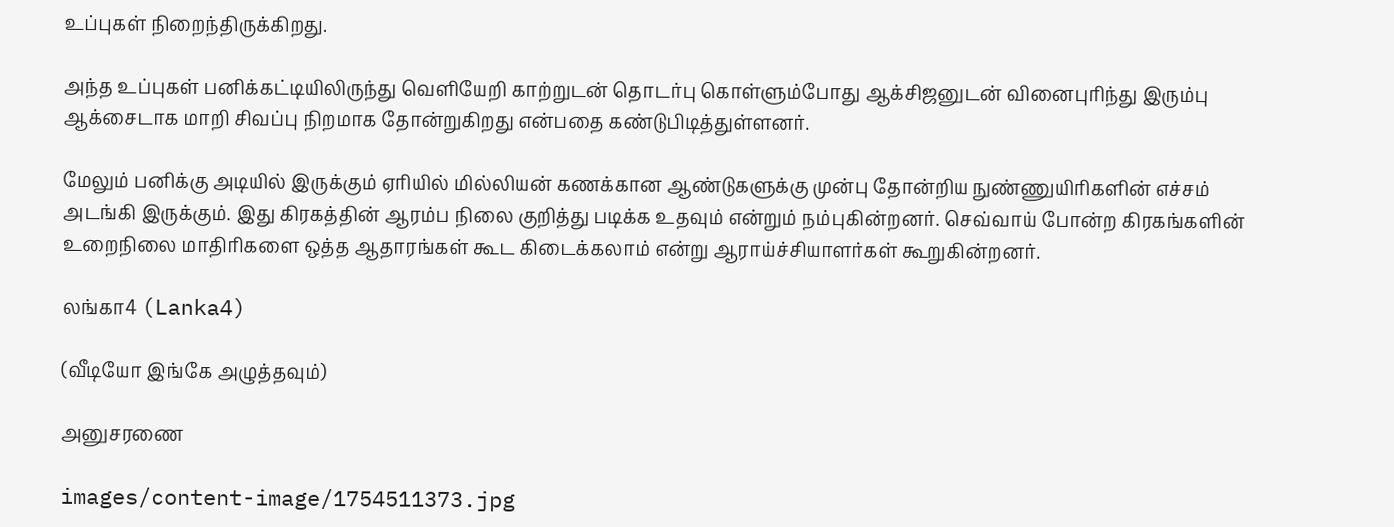உப்புகள் நிறைந்திருக்கிறது.

அந்த உப்புகள் பனிக்கட்டியிலிருந்து வெளியேறி காற்றுடன் தொடர்பு கொள்ளும்போது ஆக்சிஜனுடன் வினைபுரிந்து இரும்பு ஆக்சைடாக மாறி சிவப்பு நிறமாக தோன்றுகிறது என்பதை கண்டுபிடித்துள்ளனர்.

மேலும் பனிக்கு அடியில் இருக்கும் ஏரியில் மில்லியன் கணக்கான ஆண்டுகளுக்கு முன்பு தோன்றிய நுண்ணுயிரிகளின் எச்சம் அடங்கி இருக்கும். இது கிரகத்தின் ஆரம்ப நிலை குறித்து படிக்க உதவும் என்றும் நம்புகின்றனர். செவ்வாய் போன்ற கிரகங்களின் உறைநிலை மாதிரிகளை ஒத்த ஆதாரங்கள் கூட கிடைக்கலாம் என்று ஆராய்ச்சியாளர்கள் கூறுகின்றனர்.

லங்கா4 (Lanka4)

(வீடியோ இங்கே அழுத்தவும்)

அனுசரணை

images/content-image/1754511373.jpg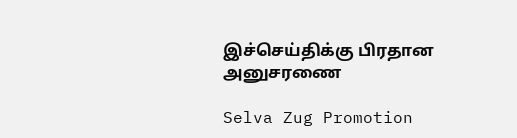இச்செய்திக்கு பிரதான அனுசரணை

Selva Zug Promotion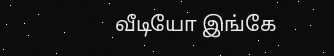வீடியோ இங்கே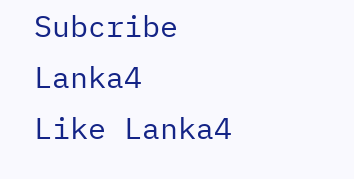Subcribe Lanka4
Like Lanka4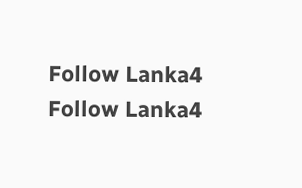Follow Lanka4
Follow Lanka4